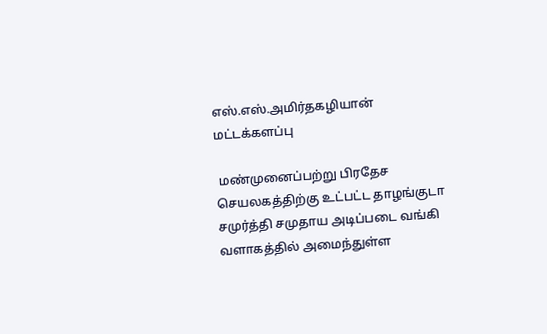எஸ்.எஸ்.அமிர்தகழியான் மட்டக்களப்பு

 மண்முனைப்பற்று பிரதேச செயலகத்திற்கு உட்பட்ட தாழங்குடா சமுர்த்தி சமுதாய அடிப்படை வங்கி வளாகத்தில் அமைந்துள்ள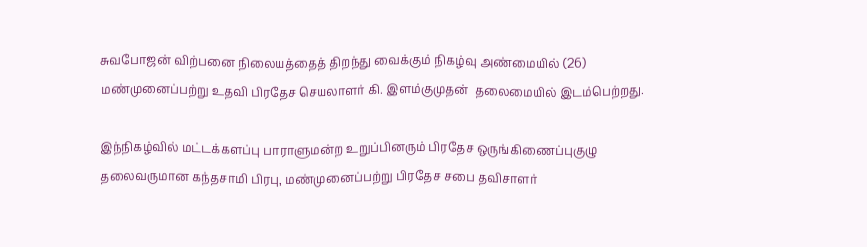சுவபோஜன் விற்பனை நிலையத்தைத் திறந்து வைக்கும் நிகழ்வு அண்மையில் (26) மண்முனைப்பற்று உதவி பிரதேச செயலாளர் கி. இளம்குமுதன்  தலைமையில் இடம்பெற்றது.

இந்நிகழ்வில் மட்டக்களப்பு பாராளுமன்ற உறுப்பினரும் பிரதேச ஒருங்கிணைப்புகுழு தலைவருமான கந்தசாமி பிரபு, மண்முனைப்பற்று பிரதேச சபை தவிசாளர்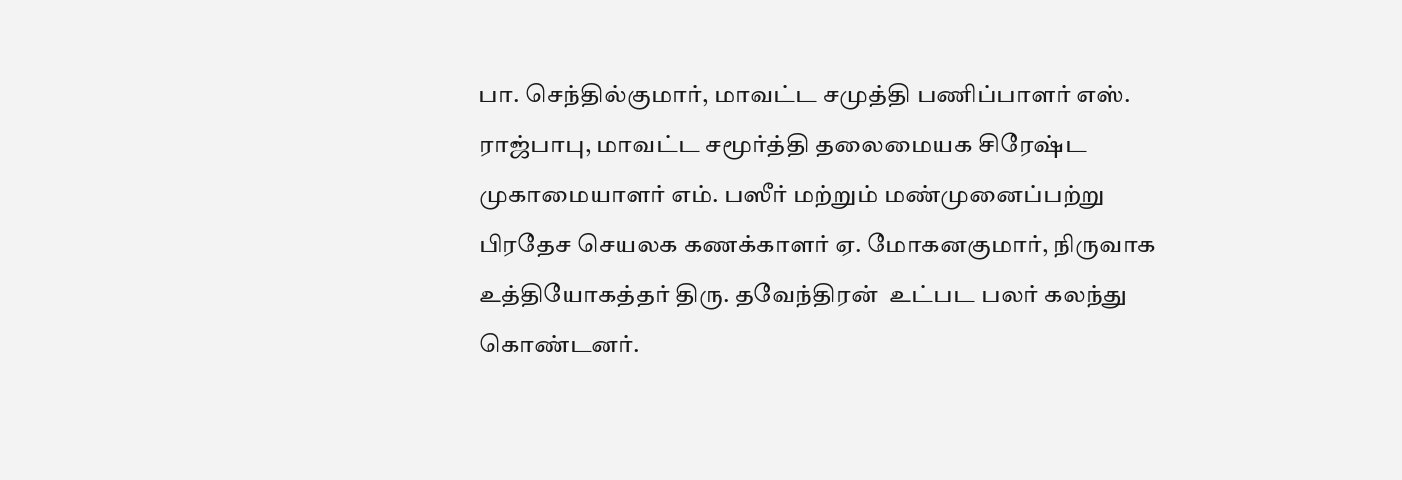பா. செந்தில்குமார், மாவட்ட சமுத்தி பணிப்பாளர் எஸ்.  ராஜ்பாபு, மாவட்ட சமூர்த்தி தலைமையக சிரேஷ்ட முகாமையாளர் எம். பஸீர் மற்றும் மண்முனைப்பற்று பிரதேச செயலக கணக்காளர் ஏ. மோகனகுமார், நிருவாக உத்தியோகத்தர் திரு. தவேந்திரன்  உட்பட பலர் கலந்து கொண்டனர்.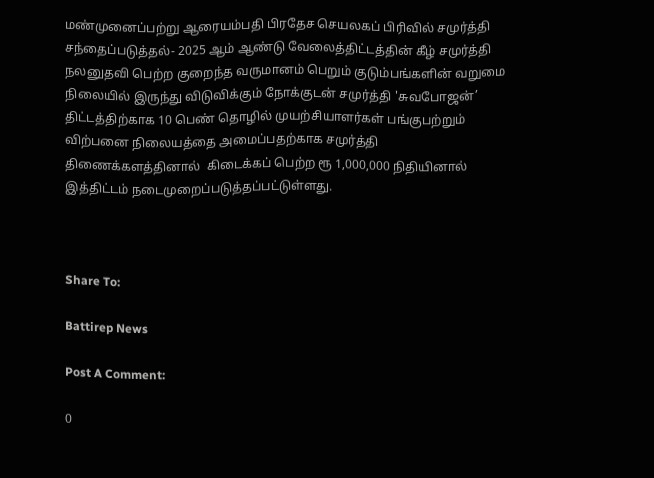மண்முனைப்பற்று ஆரையம்பதி பிரதேச செயலகப் பிரிவில் சமுர்த்தி சந்தைப்படுத்தல்- 2025 ஆம் ஆண்டு வேலைத்திட்டத்தின் கீழ் சமுர்த்தி நலனுதவி பெற்ற குறைந்த வருமானம் பெறும் குடும்பங்களின் வறுமை நிலையில் இருந்து விடுவிக்கும் நோக்குடன் சமுர்த்தி 'சுவபோஜன்’ திட்டத்திற்காக 10 பெண் தொழில் முயற்சியாளர்கள் பங்குபற்றும் விற்பனை நிலையத்தை அமைப்பதற்காக சமுர்த்தி திணைக்களத்தினால்  கிடைக்கப் பெற்ற ரூ 1,000,000 நிதியினால்  இத்திட்டம் நடைமுறைப்படுத்தப்பட்டுள்ளது.



Share To:

Battirep News

Post A Comment:

0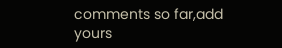comments so far,add yours